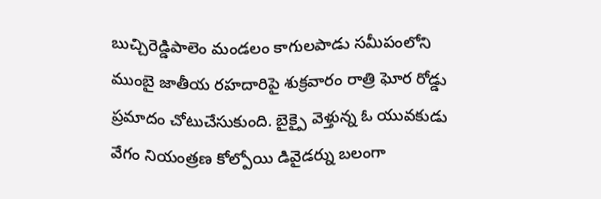బుచ్చిరెడ్డిపాలెం మండలం కాగులపాడు సమీపంలోని ముంబై జాతీయ రహదారిపై శుక్రవారం రాత్రి ఘోర రోడ్డు ప్రమాదం చోటుచేసుకుంది. బైక్పై వెళ్తున్న ఓ యువకుడు వేగం నియంత్రణ కోల్పోయి డివైడర్ను బలంగా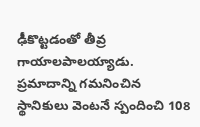ఢీకొట్టడంతో తీవ్ర గాయాలపాలయ్యాడు. ప్రమాదాన్ని గమనించిన స్థానికులు వెంటనే స్పందించి 108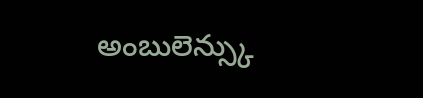అంబులెన్స్కు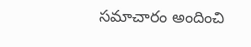సమాచారం అందించి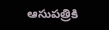ఆసుపత్రికి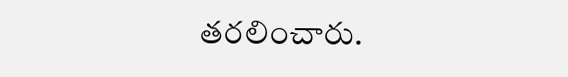తరలించారు.